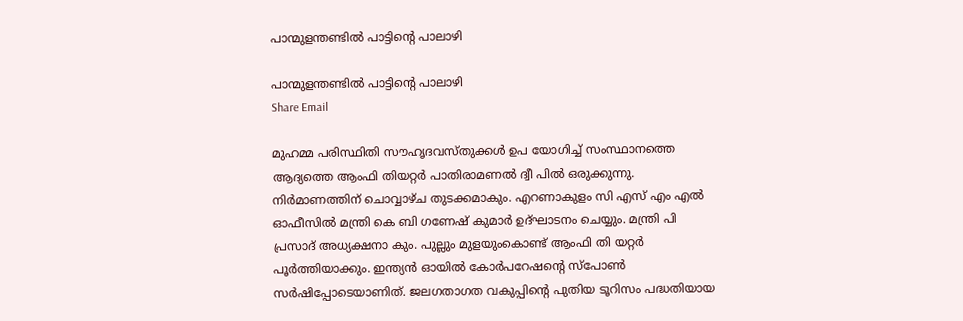പാന്മുളന്തണ്ടിൽ പാട്ടിന്റെ പാലാഴി

പാന്മുളന്തണ്ടിൽ പാട്ടിന്റെ പാലാഴി
Share Email

മുഹമ്മ പരിസ്ഥിതി സൗഹൃദവസ്തുക്കൾ ഉപ യോഗിച്ച് സംസ്ഥാനത്തെ ആദ്യത്തെ ആംഫി തിയറ്റർ പാതിരാമണൽ ദ്വീ പിൽ ഒരുക്കുന്നു. നിർമാണത്തിന് ചൊവ്വാഴ്ച തുടക്കമാകും. എറണാകുളം സി എസ് എം എൽ ഓഫീസിൽ മന്ത്രി കെ ബി ഗണേഷ് കുമാർ ഉദ്ഘാടനം ചെയ്യും. മന്ത്രി പി പ്രസാദ് അധ്യക്ഷനാ കും. പുല്ലും മുളയുംകൊണ്ട് ആംഫി തി യറ്റർ പൂർത്തിയാക്കും. ഇന്ത്യൻ ഓയിൽ കോർപറേഷന്റെ സ്പോൺ സർഷിപ്പോടെയാണിത്. ജലഗതാഗത വകുപ്പിന്റെ പുതിയ ടൂറിസം പദ്ധതിയായ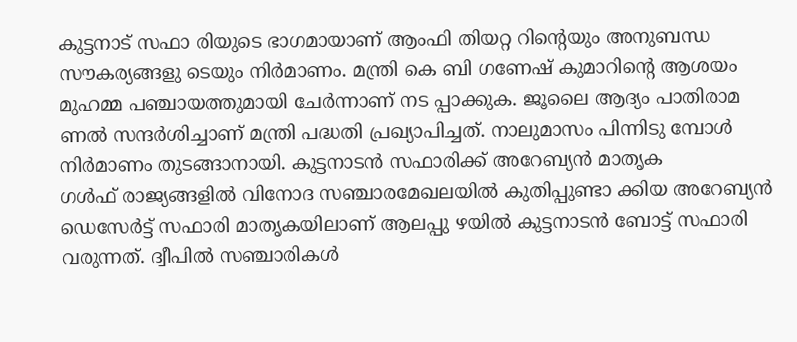കുട്ടനാട് സഫാ രിയുടെ ഭാഗമായാണ് ആംഫി തിയറ്റ റിന്റെയും അനുബന്ധ സൗകര്യങ്ങളു ടെയും നിർമാണം. മന്ത്രി കെ ബി ഗണേഷ് കുമാറിന്റെ ആശയം മുഹമ്മ പഞ്ചായത്തുമായി ചേർന്നാണ് നട പ്പാക്കുക. ജൂലൈ ആദ്യം പാതിരാമ ണൽ സന്ദർശിച്ചാണ് മന്ത്രി പദ്ധതി പ്രഖ്യാപിച്ചത്. നാലുമാസം പിന്നിടു മ്പോൾ നിർമാണം തുടങ്ങാനായി. കുട്ടനാടൻ സഫാരിക്ക് അറേബ്യൻ മാതൃക
ഗൾഫ് രാജ്യങ്ങളിൽ വിനോദ സഞ്ചാരമേഖലയിൽ കുതിപ്പുണ്ടാ ക്കിയ അറേബ്യൻ ഡെസേർട്ട് സഫാരി മാതൃകയിലാണ് ആലപ്പു ഴയിൽ കുട്ടനാടൻ ബോട്ട് സഫാരി വരുന്നത്. ദ്വീപിൽ സഞ്ചാരികൾ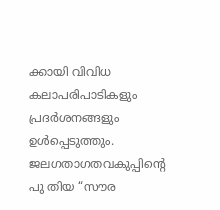ക്കായി വിവിധ കലാപരിപാടികളും പ്രദർശനങ്ങളും ഉൾപ്പെടുത്തും. ജലഗതാഗതവകുപ്പിന്റെ പു തിയ “സൗര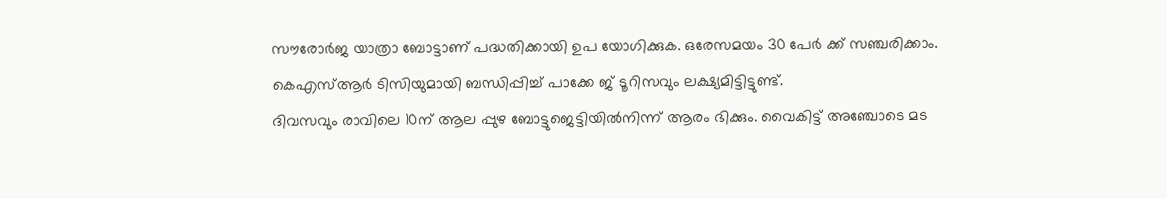സൗരോർജ യാത്രാ ബോട്ടാണ് പദ്ധതിക്കായി ഉപ യോഗിക്കുക. ഒരേസമയം 30 പേർ ക്ക് സഞ്ചരിക്കാം. കെഎസ്ആർ ടിസിയുമായി ബന്ധിപ്പിച്ച് പാക്കേ ജ് ടൂറിസവും ലക്ഷ്യമിട്ടിട്ടുണ്ട്.
ദിവസവും രാവിലെ 10ന് ആല പ്പുഴ ബോട്ടുജെട്ടിയിൽനിന്ന് ആരം ഭിക്കും. വൈകിട്ട് അഞ്ചോടെ മട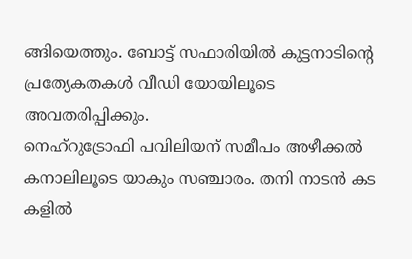ങ്ങിയെത്തും. ബോട്ട് സഫാരിയിൽ കുട്ടനാടിന്റെ പ്രത്യേകതകൾ വീഡി യോയിലൂടെ അവതരിപ്പിക്കും.
നെഹ്റുട്രോഫി പവിലിയന് സമീപം അഴീക്കൽ കനാലിലൂടെ യാകും സഞ്ചാരം. തനി നാടൻ കട കളിൽ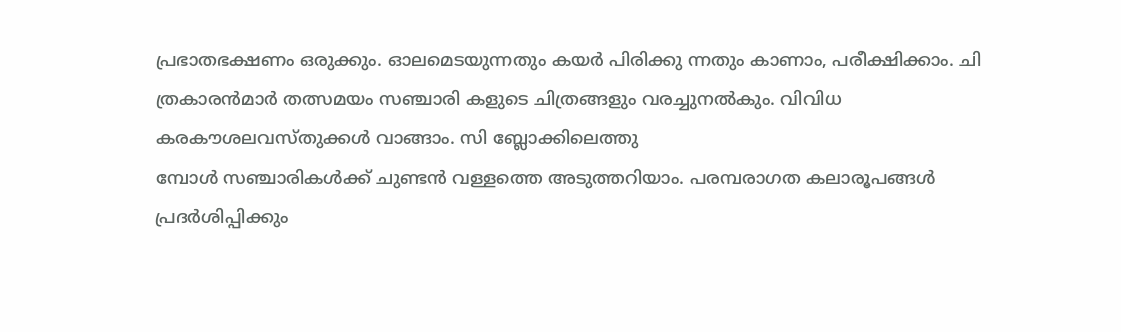പ്രഭാതഭക്ഷണം ഒരുക്കും. ഓലമെടയുന്നതും കയർ പിരിക്കു ന്നതും കാണാം, പരീക്ഷിക്കാം. ചി ത്രകാരൻമാർ തത്സമയം സഞ്ചാരി കളുടെ ചിത്രങ്ങളും വരച്ചുനൽകും. വിവിധ കരകൗശലവസ്തുക്കൾ വാങ്ങാം. സി ബ്ലോക്കിലെത്തു
മ്പോൾ സഞ്ചാരികൾക്ക് ചുണ്ടൻ വള്ളത്തെ അടുത്തറിയാം. പരമ്പരാഗത കലാരൂപങ്ങൾ പ്രദർശിപ്പിക്കും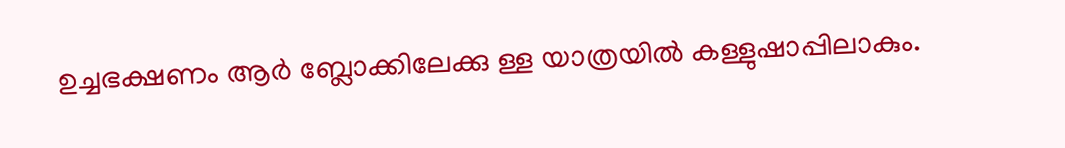ഉച്ചഭക്ഷണം ആർ ബ്ലോക്കിലേക്കു ള്ള യാത്രയിൽ കള്ളുഷാപ്പിലാകും.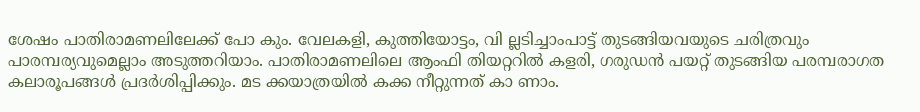ശേഷം പാതിരാമണലിലേക്ക് പോ കും. വേലകളി, കുത്തിയോട്ടം, വി ല്ലടിച്ചാംപാട്ട് തുടങ്ങിയവയുടെ ചരിത്രവും പാരമ്പര്യവുമെല്ലാം അടുത്തറിയാം. പാതിരാമണലിലെ ആംഫി തിയറ്ററിൽ കളരി, ഗരുഡൻ പയറ്റ് തുടങ്ങിയ പരമ്പരാഗത
കലാരൂപങ്ങൾ പ്രദർശിപ്പിക്കും. മട ക്കയാത്രയിൽ കക്ക നീറ്റുന്നത് കാ ണാം.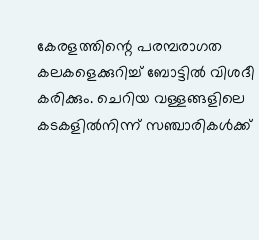കേരളത്തിന്റെ പരമ്പരാഗത കലകളെക്കുറിച്ച് ബോട്ടിൽ വിശദീ കരിക്കും. ചെറിയ വള്ളങ്ങളിലെ കടകളിൽനിന്ന് സഞ്ചാരികൾക്ക്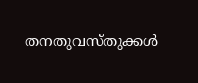തനതുവസ്തുക്കൾ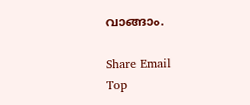വാങ്ങാം.

Share Email
Top